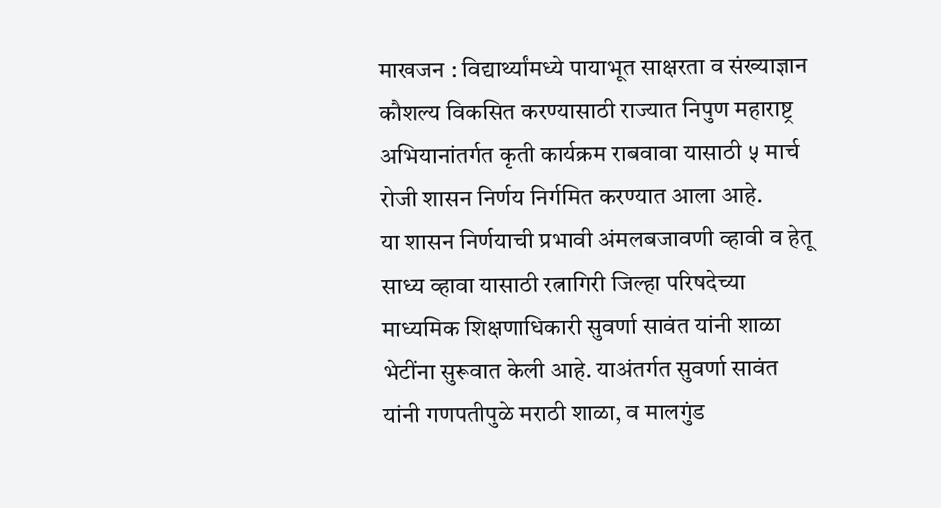माखजन : विद्यार्थ्यांमध्ये पायाभूत साक्षरता व संख्याज्ञान कौशल्य विकसित करण्यासाठी राज्यात निपुण महाराष्ट्र अभियानांतर्गत कृती कार्यक्रम राबवावा यासाठी ५ मार्च रोजी शासन निर्णय निर्गमित करण्यात आला आहे.
या शासन निर्णयाची प्रभावी अंमलबजावणी व्हावी व हेतू साध्य व्हावा यासाठी रत्नागिरी जिल्हा परिषदेच्या माध्यमिक शिक्षणाधिकारी सुवर्णा सावंत यांनी शाळा भेटींना सुरूवात केली आहे. याअंतर्गत सुवर्णा सावंत यांनी गणपतीपुळे मराठी शाळा, व मालगुंड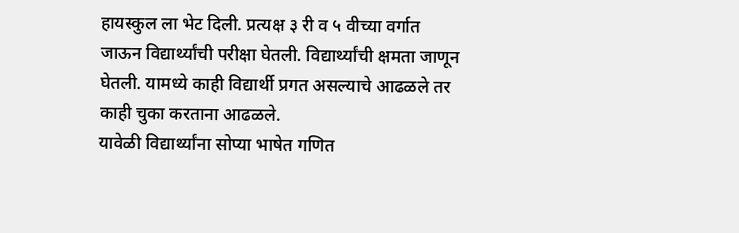हायस्कुल ला भेट दिली. प्रत्यक्ष ३ री व ५ वीच्या वर्गात जाऊन विद्यार्थ्यांची परीक्षा घेतली. विद्यार्थ्यांची क्षमता जाणून घेतली. यामध्ये काही विद्यार्थी प्रगत असल्याचे आढळले तर काही चुका करताना आढळले.
यावेळी विद्यार्थ्यांना सोप्या भाषेत गणित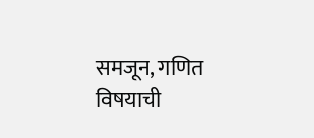समजून, गणित विषयाची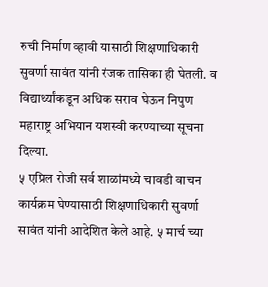रुची निर्माण व्हावी यासाठी शिक्षणाधिकारी सुवर्णा सावंत यांनी रंजक तासिका ही घेतली. व विद्यार्थ्यांकडून अधिक सराव घेऊन निपुण महाराष्ट्र अभियान यशस्वी करण्याच्या सूचना दिल्या.
५ एप्रिल रोजी सर्व शाळांमध्ये चावडी वाचन कार्यक्रम घेण्यासाठी शिक्षणाधिकारी सुवर्णा सावंत यांनी आदेशित केले आहे. ५ मार्च च्या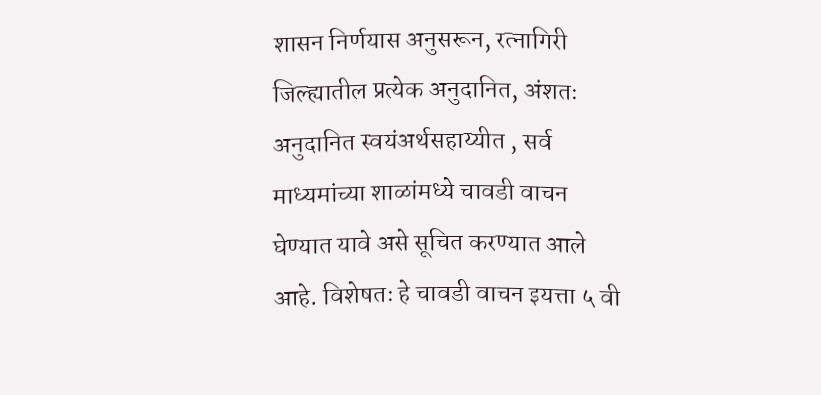शासन निर्णयास अनुसरून, रत्नागिरी जिल्ह्यातील प्रत्येक अनुदानित, अंशतः अनुदानित स्वयंअर्थसहाय्यीत , सर्व माध्यमांच्या शाळांमध्ये चावडी वाचन घेण्यात यावे असे सूचित करण्यात आले आहे. विशेषतः हे चावडी वाचन इयत्ता ५ वी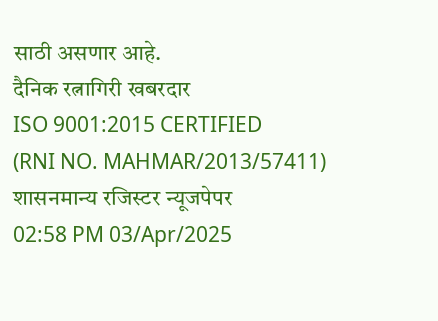साठी असणार आहे.
दैनिक रत्नागिरी खबरदार
ISO 9001:2015 CERTIFIED
(RNI NO. MAHMAR/2013/57411)
शासनमान्य रजिस्टर न्यूजपेपर
02:58 PM 03/Apr/2025